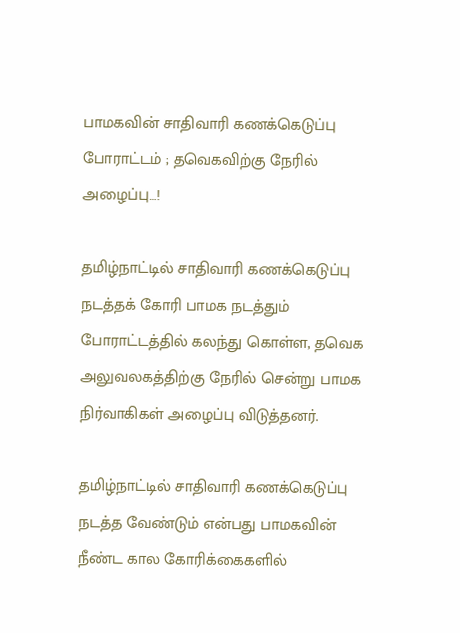பாமகவின் சாதிவாரி கணக்கெடுப்பு போராட்டம் ; தவெகவிற்கு நேரில் அழைப்பு…!

தமிழ்நாட்டில் சாதிவாரி கணக்கெடுப்பு நடத்தக் கோரி பாமக நடத்தும் போராட்டத்தில் கலந்து கொள்ள, தவெக அலுவலகத்திற்கு நேரில் சென்று பாமக நிர்வாகிகள் அழைப்பு விடுத்தனர்.

தமிழ்நாட்டில் சாதிவாரி கணக்கெடுப்பு நடத்த வேண்டும் என்பது பாமகவின் நீண்ட கால கோரிக்கைகளில்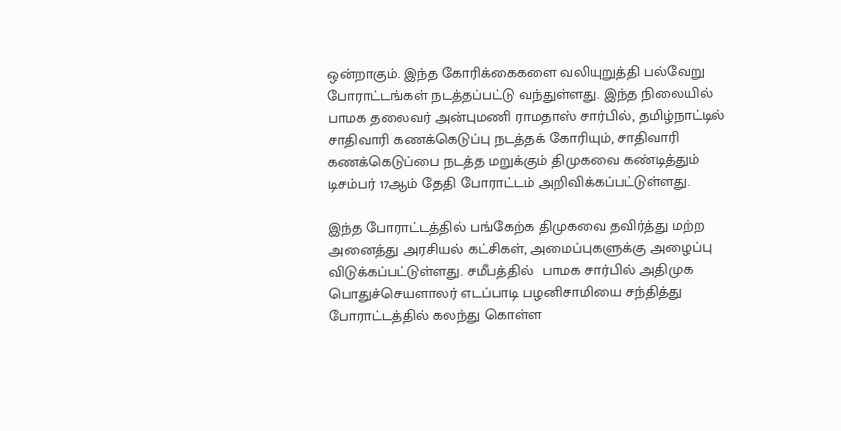ஒன்றாகும். இந்த கோரிக்கைகளை வலியுறுத்தி பல்வேறு போராட்டங்கள் நடத்தப்பட்டு வந்துள்ளது. இந்த நிலையில் பாமக தலைவர் அன்புமணி ராமதாஸ் சார்பில், தமிழ்நாட்டில் சாதிவாரி கணக்கெடுப்பு நடத்தக் கோரியும், சாதிவாரி கணக்கெடுப்பை நடத்த மறுக்கும் திமுகவை கண்டித்தும் டிசம்பர் 17ஆம் தேதி போராட்டம் அறிவிக்கப்பட்டுள்ளது.

இந்த போராட்டத்தில் பங்கேற்க திமுகவை தவிர்த்து மற்ற அனைத்து அரசியல் கட்சிகள், அமைப்புகளுக்கு அழைப்பு விடுக்கப்பட்டுள்ளது. சமீபத்தில்  பாமக சார்பில் அதிமுக பொதுச்செயளாலர் எடப்பாடி பழனிசாமியை சந்தித்து போராட்டத்தில் கலந்து கொள்ள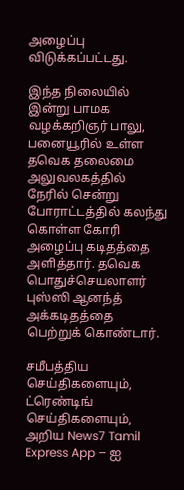அழைப்பு விடுக்கப்பட்டது.

இந்த நிலையில் இன்று பாமக வழக்கறிஞர் பாலு, பனையூரில் உள்ள தவெக தலைமை அலுவலகத்தில் நேரில் சென்று போராட்டத்தில் கலந்து கொள்ள கோரி அழைப்பு கடிதத்தை அளித்தார். தவெக பொதுச்செயலாளர் புஸ்ஸி ஆனந்த் அக்கடிதத்தை பெற்றுக் கொண்டார்.

சமீபத்திய செய்திகளையும், ட்ரெண்டிங் செய்திகளையும், அறிய News7 Tamil Express App – ஐ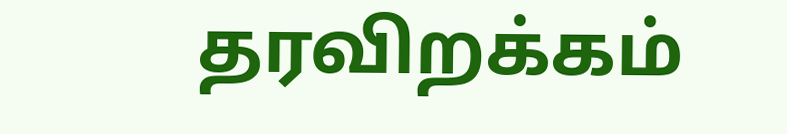தரவிறக்கம்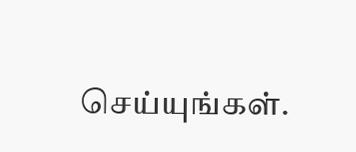செய்யுங்கள்.